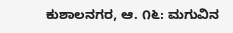ಕುಶಾಲನಗರ, ಆ. ೧೬: ಮಗುವಿನ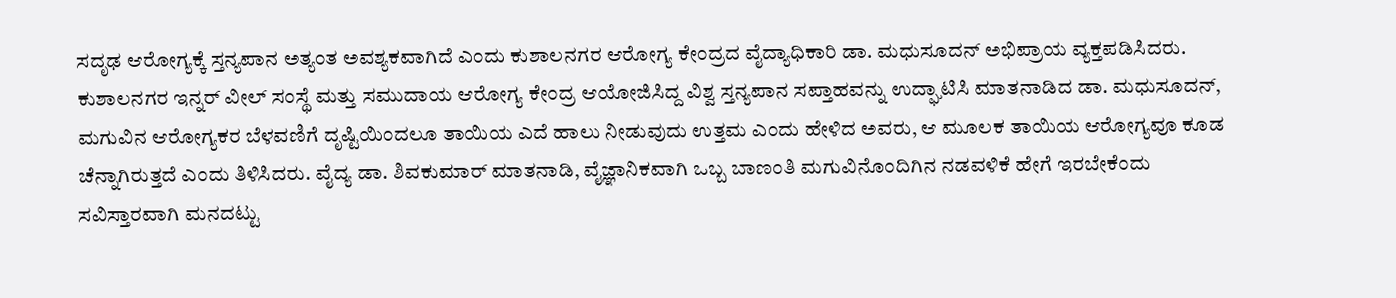ಸದೃಢ ಆರೋಗ್ಯಕ್ಕೆ ಸ್ತನ್ಯಪಾನ ಅತ್ಯಂತ ಅವಶ್ಯಕವಾಗಿದೆ ಎಂದು ಕುಶಾಲನಗರ ಆರೋಗ್ಯ ಕೇಂದ್ರದ ವೈದ್ಯಾಧಿಕಾರಿ ಡಾ. ಮಧುಸೂದನ್ ಅಭಿಪ್ರಾಯ ವ್ಯಕ್ತಪಡಿಸಿದರು.
ಕುಶಾಲನಗರ ಇನ್ನರ್ ವೀಲ್ ಸಂಸ್ಥೆ ಮತ್ತು ಸಮುದಾಯ ಆರೋಗ್ಯ ಕೇಂದ್ರ ಆಯೋಜಿಸಿದ್ದ ವಿಶ್ವ ಸ್ತನ್ಯಪಾನ ಸಪ್ತಾಹವನ್ನು ಉದ್ಘಾಟಿಸಿ ಮಾತನಾಡಿದ ಡಾ. ಮಧುಸೂದನ್, ಮಗುವಿನ ಆರೋಗ್ಯಕರ ಬೆಳವಣಿಗೆ ದೃಷ್ಟಿಯಿಂದಲೂ ತಾಯಿಯ ಎದೆ ಹಾಲು ನೀಡುವುದು ಉತ್ತಮ ಎಂದು ಹೇಳಿದ ಅವರು, ಆ ಮೂಲಕ ತಾಯಿಯ ಆರೋಗ್ಯವೂ ಕೂಡ ಚೆನ್ನಾಗಿರುತ್ತದೆ ಎಂದು ತಿಳಿಸಿದರು. ವೈದ್ಯ ಡಾ. ಶಿವಕುಮಾರ್ ಮಾತನಾಡಿ, ವೈಜ್ಞಾನಿಕವಾಗಿ ಒಬ್ಬ ಬಾಣಂತಿ ಮಗುವಿನೊಂದಿಗಿನ ನಡವಳಿಕೆ ಹೇಗೆ ಇರಬೇಕೆಂದು ಸವಿಸ್ತಾರವಾಗಿ ಮನದಟ್ಟು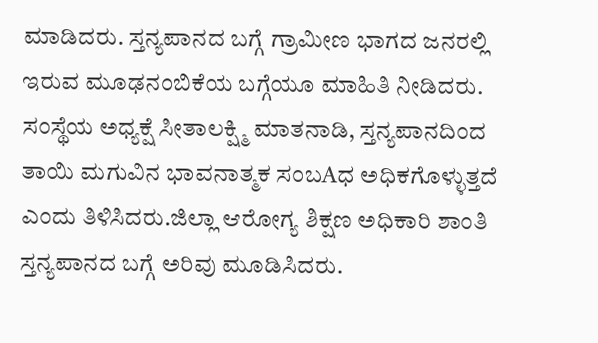ಮಾಡಿದರು. ಸ್ತನ್ಯಪಾನದ ಬಗ್ಗೆ ಗ್ರಾಮೀಣ ಭಾಗದ ಜನರಲ್ಲಿ ಇರುವ ಮೂಢನಂಬಿಕೆಯ ಬಗ್ಗೆಯೂ ಮಾಹಿತಿ ನೀಡಿದರು. ಸಂಸ್ಥೆಯ ಅಧ್ಯಕ್ಷೆ ಸೀತಾಲಕ್ಷ್ಮಿ ಮಾತನಾಡಿ, ಸ್ತನ್ಯಪಾನದಿಂದ ತಾಯಿ ಮಗುವಿನ ಭಾವನಾತ್ಮಕ ಸಂಬAಧ ಅಧಿಕಗೊಳ್ಳುತ್ತದೆ ಎಂದು ತಿಳಿಸಿದರು.ಜಿಲ್ಲಾ ಆರೋಗ್ಯ ಶಿಕ್ಷಣ ಅಧಿಕಾರಿ ಶಾಂತಿ ಸ್ತನ್ಯಪಾನದ ಬಗ್ಗೆ ಅರಿವು ಮೂಡಿಸಿದರು.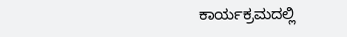ಕಾರ್ಯಕ್ರಮದಲ್ಲಿ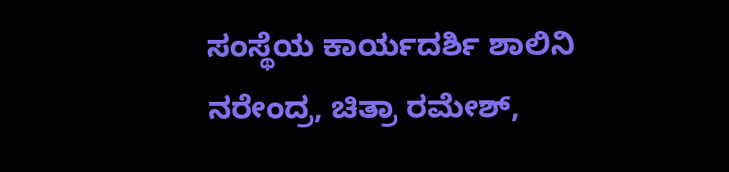ಸಂಸ್ಥೆಯ ಕಾರ್ಯದರ್ಶಿ ಶಾಲಿನಿ ನರೇಂದ್ರ, ಚಿತ್ರಾ ರಮೇಶ್,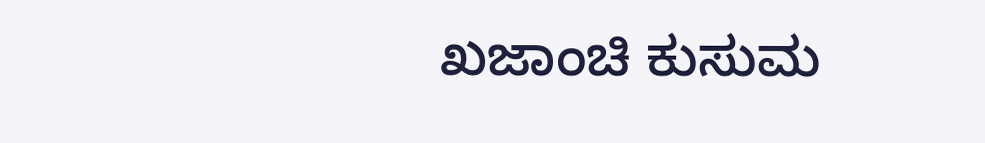ಖಜಾಂಚಿ ಕುಸುಮ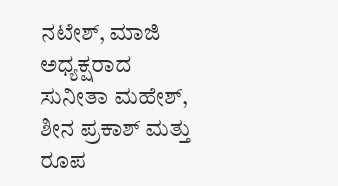ನಟೇಶ್, ಮಾಜಿ ಅಧ್ಯಕ್ಷರಾದ ಸುನೀತಾ ಮಹೇಶ್, ಶೀನ ಪ್ರಕಾಶ್ ಮತ್ತು ರೂಪ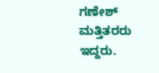ಗಣೇಶ್ ಮತ್ತಿತರರು ಇದ್ದರು.